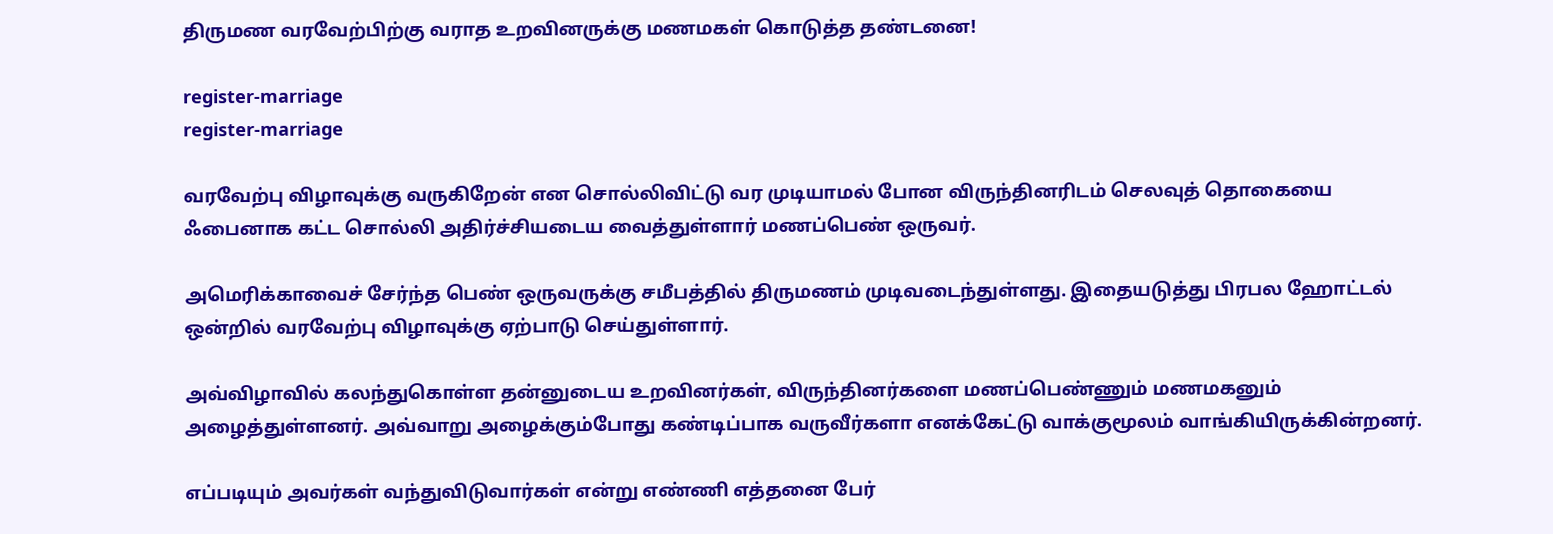திருமண வரவேற்பிற்கு வராத உறவினருக்கு மணமகள் கொடுத்த தண்டனை!

register-marriage
register-marriage

வரவேற்பு விழாவுக்கு வருகிறேன் என சொல்லிவிட்டு வர முடியாமல் போன விருந்தினரிடம் செலவுத் தொகையை ஃபைனாக கட்ட சொல்லி அதிர்ச்சியடைய வைத்துள்ளார் மணப்பெண் ஒருவர்.

அமெரிக்காவைச் சேர்ந்த பெண் ஒருவருக்கு சமீபத்தில் திருமணம் முடிவடைந்துள்ளது. இதையடுத்து பிரபல ஹோட்டல் ஒன்றில் வரவேற்பு விழாவுக்கு ஏற்பாடு செய்துள்ளார்.

அவ்விழாவில் கலந்துகொள்ள தன்னுடைய உறவினர்கள், விருந்தினர்களை மணப்பெண்ணும் மணமகனும் அழைத்துள்ளனர். அவ்வாறு அழைக்கும்போது கண்டிப்பாக வருவீர்களா எனக்கேட்டு வாக்குமூலம் வாங்கியிருக்கின்றனர்.

எப்படியும் அவர்கள் வந்துவிடுவார்கள் என்று எண்ணி எத்தனை பேர்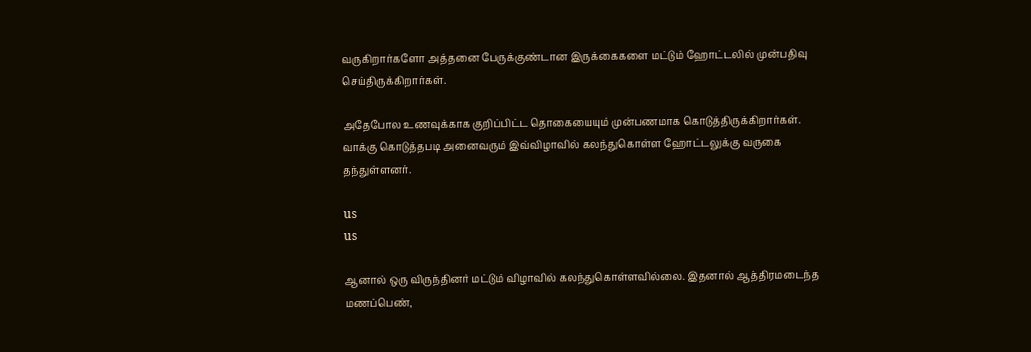வருகிறார்களோ அத்தனை பேருக்குண்டான இருக்கைகளை மட்டும் ஹோட்டலில் முன்பதிவு செய்திருக்கிறார்கள்.

அதேபோல உணவுக்காக குறிப்பிட்ட தொகையையும் முன்பணமாக கொடுத்திருக்கிறார்கள். வாக்கு கொடுத்தபடி அனைவரும் இவ்விழாவில் கலந்துகொள்ள ஹோட்டலுக்கு வருகை தந்துள்ளனர்.

us
us

ஆனால் ஒரு விருந்தினர் மட்டும் விழாவில் கலந்துகொள்ளவில்லை. இதனால் ஆத்திரமடைந்த மணப்பெண்,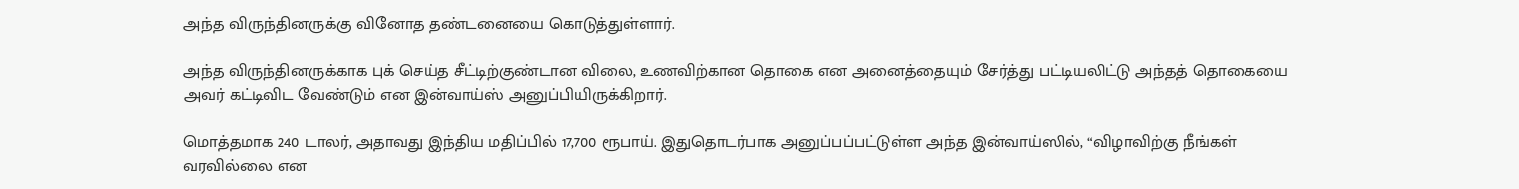அந்த விருந்தினருக்கு வினோத தண்டனையை கொடுத்துள்ளார்.

அந்த விருந்தினருக்காக புக் செய்த சீட்டிற்குண்டான விலை, உணவிற்கான தொகை என அனைத்தையும் சேர்த்து பட்டியலிட்டு அந்தத் தொகையை அவர் கட்டிவிட வேண்டும் என இன்வாய்ஸ் அனுப்பியிருக்கிறார்.

மொத்தமாக 240 டாலர், அதாவது இந்திய மதிப்பில் 17,700 ரூபாய். இதுதொடர்பாக அனுப்பப்பட்டுள்ள அந்த இன்வாய்ஸில், “விழாவிற்கு நீங்கள் வரவில்லை என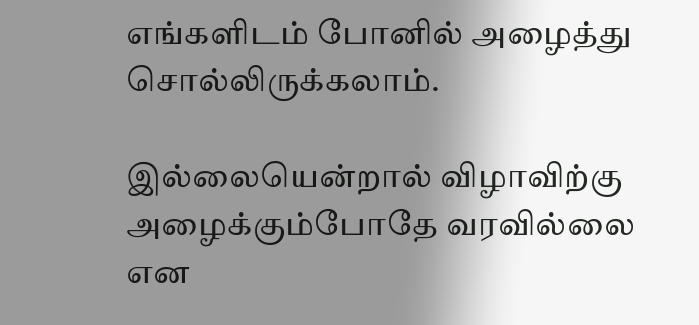எங்களிடம் போனில் அழைத்து சொல்லிருக்கலாம்.

இல்லையென்றால் விழாவிற்கு அழைக்கும்போதே வரவில்லை என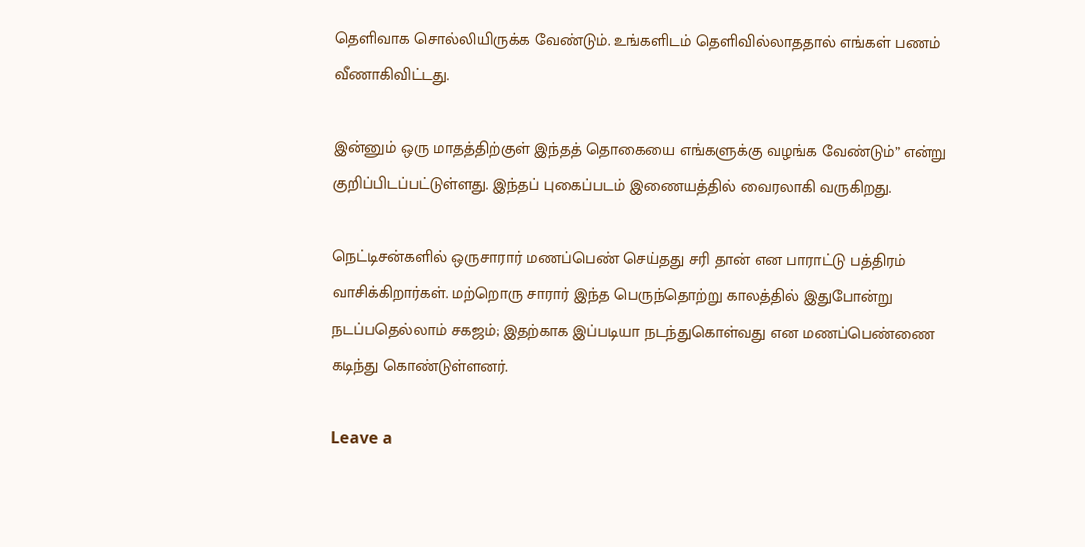தெளிவாக சொல்லியிருக்க வேண்டும். உங்களிடம் தெளிவில்லாததால் எங்கள் பணம் வீணாகிவிட்டது.

இன்னும் ஒரு மாதத்திற்குள் இந்தத் தொகையை எங்களுக்கு வழங்க வேண்டும்” என்று குறிப்பிடப்பட்டுள்ளது. இந்தப் புகைப்படம் இணையத்தில் வைரலாகி வருகிறது.

நெட்டிசன்களில் ஒருசாரார் மணப்பெண் செய்தது சரி தான் என பாராட்டு பத்திரம் வாசிக்கிறார்கள். மற்றொரு சாரார் இந்த பெருந்தொற்று காலத்தில் இதுபோன்று நடப்பதெல்லாம் சகஜம்; இதற்காக இப்படியா நடந்துகொள்வது என மணப்பெண்ணை கடிந்து கொண்டுள்ளனர்.

Leave a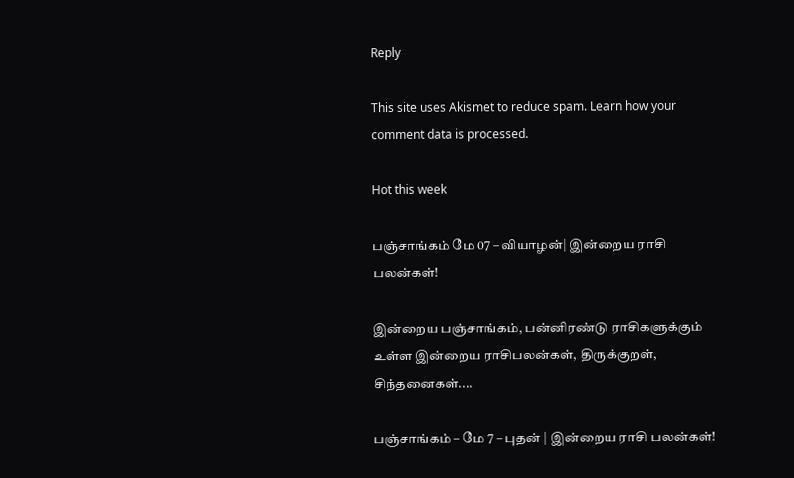Reply

This site uses Akismet to reduce spam. Learn how your comment data is processed.

Hot this week

பஞ்சாங்கம் மே 07 – வியாழன்| இன்றைய ராசி பலன்கள்!

இன்றைய பஞ்சாங்கம், பன்னிரண்டு ராசிகளுக்கும் உள்ள இன்றைய ராசிபலன்கள், திருக்குறள், சிந்தனைகள்....

பஞ்சாங்கம் – மே 7 – புதன் | இன்றைய ராசி பலன்கள்!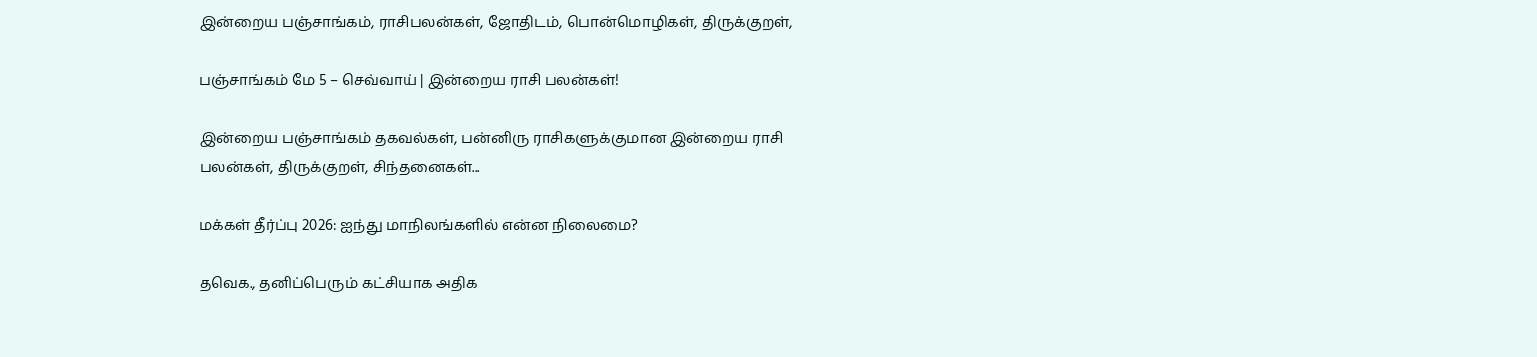இன்றைய பஞ்சாங்கம், ராசிபலன்கள், ஜோதிடம், பொன்மொழிகள், திருக்குறள்,

பஞ்சாங்கம் மே 5 – செவ்வாய் | இன்றைய ராசி பலன்கள்!

இன்றைய பஞ்சாங்கம் தகவல்கள், பன்னிரு ராசிகளுக்குமான இன்றைய ராசி பலன்கள், திருக்குறள், சிந்தனைகள்...

மக்கள் தீர்ப்பு 2026: ஐந்து மாநிலங்களில் என்ன நிலைமை?

தவெக., தனிப்பெரும் கட்சியாக அதிக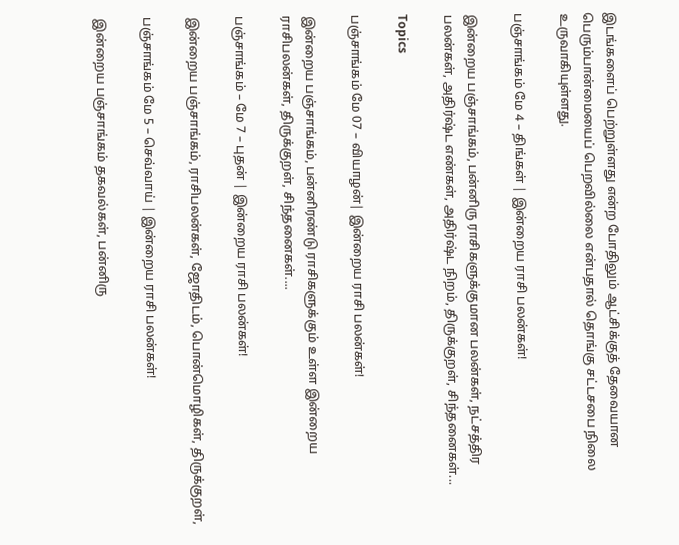இடங்களைப் பெற்றுள்ளது என்ற போதிலும் ஆட்சிக்குத் தேவையான பெரும்பான்மையைப் பெறவில்லை என்பதால் தொங்கு சட்டசபை நிலை உருவாகியுள்ளது.

பஞ்சாங்கம் மே 4 – திங்கள் | இன்றைய ராசி பலன்கள்!

இன்றைய பஞ்சாங்கம், பன்னிரு ராசிகளுக்குமான பலன்கள், நட்சத்திர பலன்கள், அதிர்ஷ்ட எண்கள், அதிர்ஷ்ட நிறம், திருக்குறள், சிந்தனைகள்...

Topics

பஞ்சாங்கம் மே 07 – வியாழன்| இன்றைய ராசி பலன்கள்!

இன்றைய பஞ்சாங்கம், பன்னிரண்டு ராசிகளுக்கும் உள்ள இன்றைய ராசிபலன்கள், திருக்குறள், சிந்தனைகள்....

பஞ்சாங்கம் – மே 7 – புதன் | இன்றைய ராசி பலன்கள்!

இன்றைய பஞ்சாங்கம், ராசிபலன்கள், ஜோதிடம், பொன்மொழிகள், திருக்குறள்,

பஞ்சாங்கம் மே 5 – செவ்வாய் | இன்றைய ராசி பலன்கள்!

இன்றைய பஞ்சாங்கம் தகவல்கள், பன்னிரு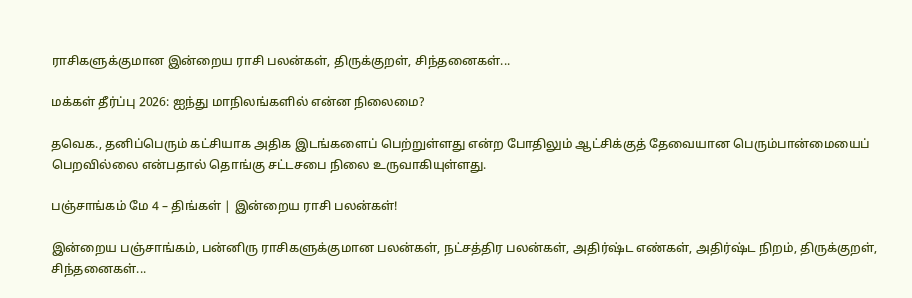ராசிகளுக்குமான இன்றைய ராசி பலன்கள், திருக்குறள், சிந்தனைகள்...

மக்கள் தீர்ப்பு 2026: ஐந்து மாநிலங்களில் என்ன நிலைமை?

தவெக., தனிப்பெரும் கட்சியாக அதிக இடங்களைப் பெற்றுள்ளது என்ற போதிலும் ஆட்சிக்குத் தேவையான பெரும்பான்மையைப் பெறவில்லை என்பதால் தொங்கு சட்டசபை நிலை உருவாகியுள்ளது.

பஞ்சாங்கம் மே 4 – திங்கள் | இன்றைய ராசி பலன்கள்!

இன்றைய பஞ்சாங்கம், பன்னிரு ராசிகளுக்குமான பலன்கள், நட்சத்திர பலன்கள், அதிர்ஷ்ட எண்கள், அதிர்ஷ்ட நிறம், திருக்குறள், சிந்தனைகள்...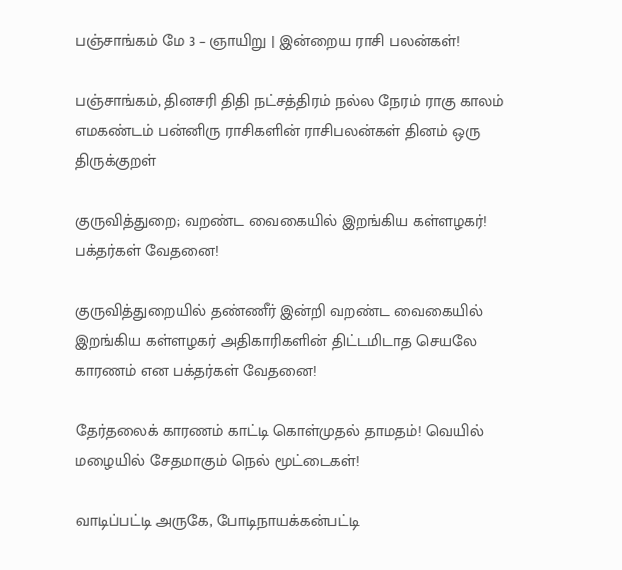பஞ்சாங்கம் மே 3 – ஞாயிறு | இன்றைய ராசி பலன்கள்!

பஞ்சாங்கம், தினசரி திதி நட்சத்திரம் நல்ல நேரம் ராகு காலம் எமகண்டம் பன்னிரு ராசிகளின் ராசிபலன்கள் தினம் ஒரு திருக்குறள்

குருவித்துறை; வறண்ட வைகையில் இறங்கிய கள்ளழகர்! பக்தர்கள் வேதனை!

குருவித்துறையில் தண்ணீர் இன்றி வறண்ட வைகையில் இறங்கிய கள்ளழகர் அதிகாரிகளின் திட்டமிடாத செயலே காரணம் என பக்தர்கள் வேதனை!

தேர்தலைக் காரணம் காட்டி கொள்முதல் தாமதம்! வெயில் மழையில் சேதமாகும் நெல் மூட்டைகள்!

வாடிப்பட்டி அருகே, போடிநாயக்கன்பட்டி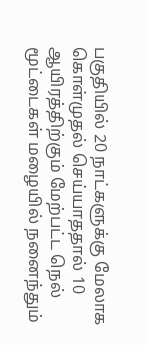பகுதியில் 20 நாட்களுக்கு மேலாக கொள்முதல் செய்யாததால் 10 ஆயிரத்திற்கும் மேற்பட்ட நெல் மூட்டைகள் மழையில் நனைந்தும்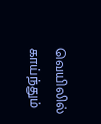வெயிலில் காய்ந்தும்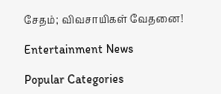சேதம்; விவசாயிகள் வேதனை!

Entertainment News

Popular Categories